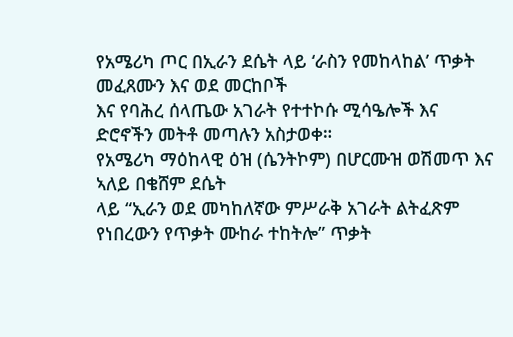የአሜሪካ ጦር በኢራን ደሴት ላይ ‘ራስን የመከላከል’ ጥቃት መፈጸሙን እና ወደ መርከቦች
እና የባሕረ ሰላጤው አገራት የተተኮሱ ሚሳዔሎች እና ድሮኖችን መትቶ መጣሉን አስታወቀ።
የአሜሪካ ማዕከላዊ ዕዝ (ሴንትኮም) በሆርሙዝ ወሽመጥ እና ኣለይ በቄሸም ደሴት
ላይ “ኢራን ወደ መካከለኛው ምሥራቅ አገራት ልትፈጽም የነበረውን የጥቃት ሙከራ ተከትሎ” ጥቃት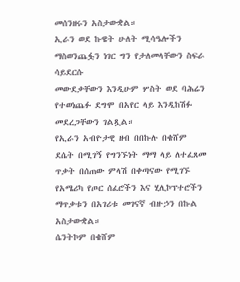መሰንዘሩን አስታውቋል።
ኢራን ወደ ኩዌት ሁለት ሚሳዔሎችን ማስወንጨፏን ነገር ግን የታለመላቸውን ስፍራ ሳይደርሱ
መውደቃቸውን እንዲሁም ሦስት ወደ ባሕሬን የተወነጨፉ ደግሞ በአየር ላይ እንዲከሽፉ መደረጋቸውን ገልጿል።
የኢራን አብዮታዊ ዘብ በበኩሉ በቄሸም ደሴት በሚገኝ የግንኙነት ማማ ላይ ለተፈጸመ
ጥቃት በሰጠው ምላሽ በቀጣናው የሚገኙ የአሜሪካ የጦር ሰፈሮችን እና ሂሊኮፕተሮችን ማጥቃቱን በአገሪቱ መገናኛ ብዙኃን በኩል አስታውቋል።
ሴንትኮም በቄሸም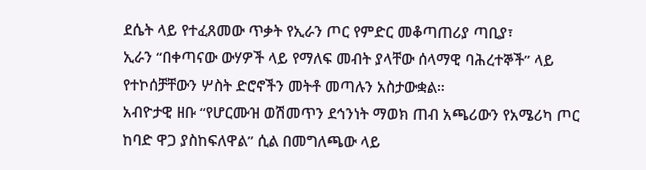ደሴት ላይ የተፈጸመው ጥቃት የኢራን ጦር የምድር መቆጣጠሪያ ጣቢያ፣
ኢራን “በቀጣናው ውሃዎች ላይ የማለፍ መብት ያላቸው ሰላማዊ ባሕረተኞች” ላይ የተኮሰቻቸውን ሦስት ድሮኖችን መትቶ መጣሉን አስታውቋል።
አብዮታዊ ዘቡ “የሆርሙዝ ወሽመጥን ደኅንነት ማወክ ጠብ አጫሪውን የአሜሪካ ጦር ከባድ ዋጋ ያስከፍለዋል” ሲል በመግለጫው ላይ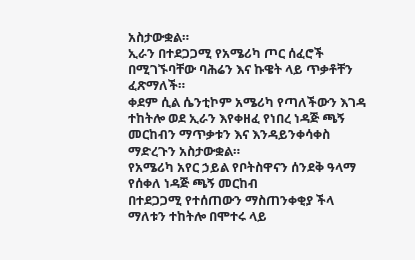አስታውቋል።
ኢራን በተደጋጋሚ የአሜሪካ ጦር ሰፈሮች በሚገኙባቸው ባሕሬን እና ኩዌት ላይ ጥቃቶቸን ፈጽማለች።
ቀደም ሲል ሴንቲኮም አሜሪካ የጣለችውን እገዳ ተከትሎ ወደ ኢራን እየቀዘፈ የነበረ ነዳጅ ጫኝ መርከብን ማጥቃቱን እና እንዳይንቀሳቀስ ማድረጉን አስታውቋል።
የአሜሪካ አየር ኃይል የቦትስዋናን ሰንደቅ ዓላማ የሰቀለ ነዳጅ ጫኝ መርከብ
በተደጋጋሚ የተሰጠውን ማስጠንቀቂያ ችላ ማለቱን ተከትሎ በሞተሩ ላይ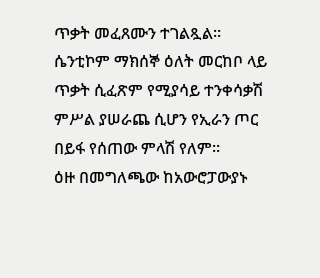ጥቃት መፈጸሙን ተገልጿል።
ሴንቲኮም ማክሰኞ ዕለት መርከቦ ላይ ጥቃት ሲፈጽም የሚያሳይ ተንቀሳቃሽ ምሥል ያሠራጨ ሲሆን የኢራን ጦር በይፋ የሰጠው ምላሽ የለም።
ዕዙ በመግለጫው ከአውሮፓውያኑ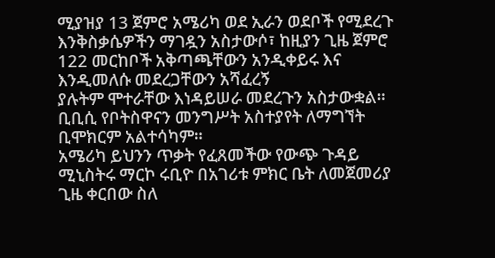ሚያዝያ 13 ጀምሮ አሜሪካ ወደ ኢራን ወደቦች የሚደረጉ
እንቅስቃሴዎችን ማገዷን አስታውሶ፣ ከዚያን ጊዜ ጀምሮ 122 መርከቦች አቅጣጫቸውን አንዲቀይሩ እና እንዲመለሱ መደረጋቸውን አሻፈረኝ
ያሉትም ሞተራቸው እነዳይሠራ መደረጉን አስታውቋል።
ቢቢሲ የቦትስዋናን መንግሥት አስተያየት ለማግኘት ቢሞክርም አልተሳካም።
አሜሪካ ይህንን ጥቃት የፈጸመችው የውጭ ጉዳይ ሚኒስትሩ ማርኮ ሩቢዮ በአገሪቱ ምክር ቤት ለመጀመሪያ
ጊዜ ቀርበው ስለ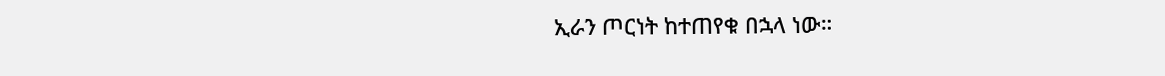ኢራን ጦርነት ከተጠየቁ በኋላ ነው።